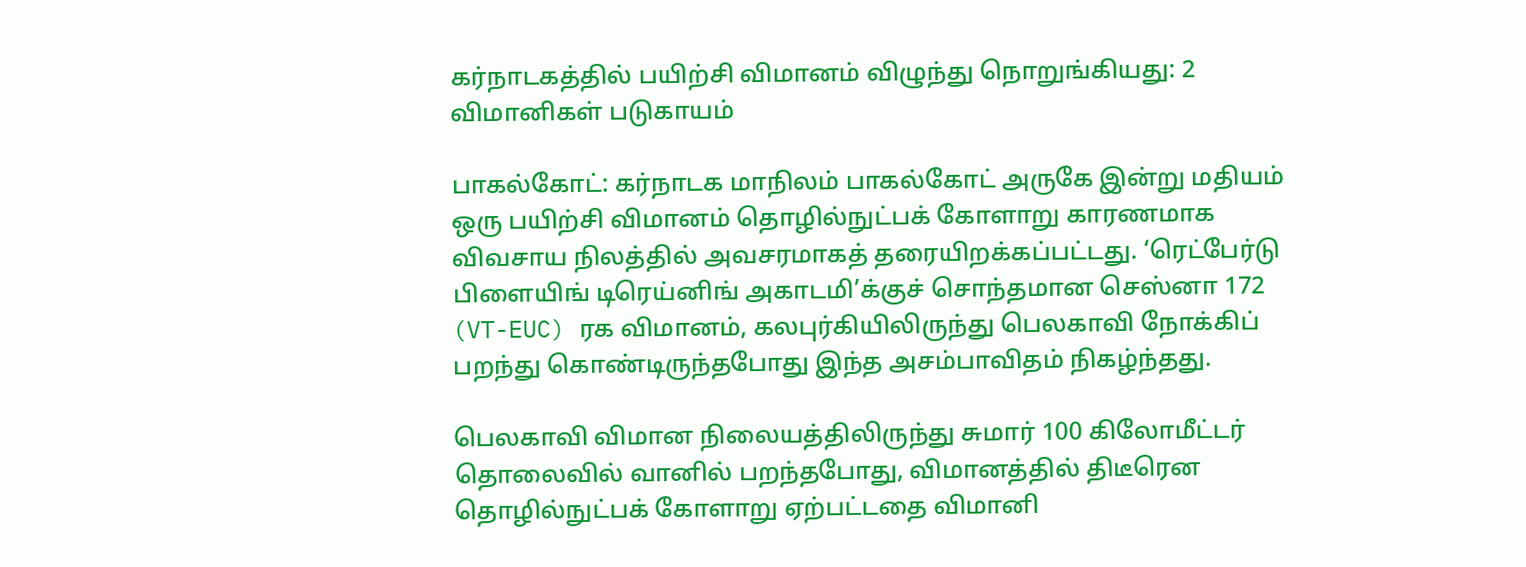கர்நாடகத்தில் பயிற்சி விமானம் விழுந்து நொறுங்கியது: 2 விமானிகள் படுகாயம்

பாகல்கோட்: கர்நாடக மாநிலம் பாகல்கோட் அருகே இன்று மதியம் ஒரு பயிற்சி விமானம் தொழில்நுட்பக் கோளாறு காரணமாக விவசாய நிலத்தில் அவசரமாகத் தரையிறக்கப்பட்டது. ‘ரெட்பேர்டு பிளையிங் டிரெய்னிங் அகாடமி’க்குச் சொந்தமான செஸ்னா 172 (VT-EUC) ரக விமானம், கலபுர்கியிலிருந்து பெலகாவி நோக்கிப் பறந்து கொண்டிருந்தபோது இந்த அசம்பாவிதம் நிகழ்ந்தது.

பெலகாவி விமான நிலையத்திலிருந்து சுமார் 100 கிலோமீட்டர் தொலைவில் வானில் பறந்தபோது, விமானத்தில் திடீரென தொழில்நுட்பக் கோளாறு ஏற்பட்டதை விமானி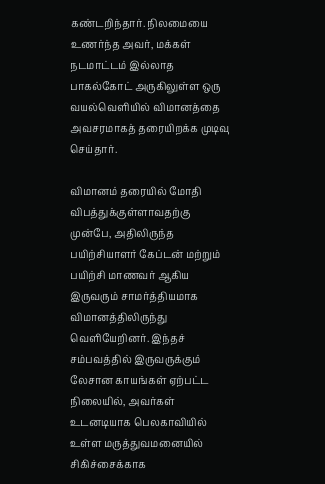கண்டறிந்தார். நிலமையை உணர்ந்த அவர், மக்கள் நடமாட்டம் இல்லாத பாகல்கோட் அருகிலுள்ள ஒரு வயல்வெளியில் விமானத்தை அவசரமாகத் தரையிறக்க முடிவு செய்தார்.

விமானம் தரையில் மோதி விபத்துக்குள்ளாவதற்கு முன்பே, அதிலிருந்த பயிற்சியாளர் கேப்டன் மற்றும் பயிற்சி மாணவர் ஆகிய இருவரும் சாமர்த்தியமாக விமானத்திலிருந்து வெளியேறினர். இந்தச் சம்பவத்தில் இருவருக்கும் லேசான காயங்கள் ஏற்பட்ட நிலையில், அவர்கள் உடனடியாக பெலகாவியில் உள்ள மருத்துவமனையில் சிகிச்சைக்காக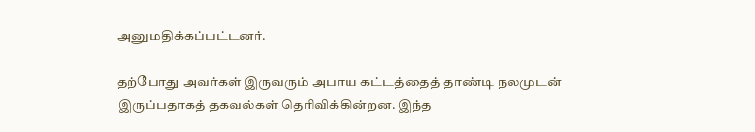அனுமதிக்கப்பட்டனர்.

தற்போது அவர்கள் இருவரும் அபாய கட்டத்தைத் தாண்டி நலமுடன் இருப்பதாகத் தகவல்கள் தெரிவிக்கின்றன. இந்த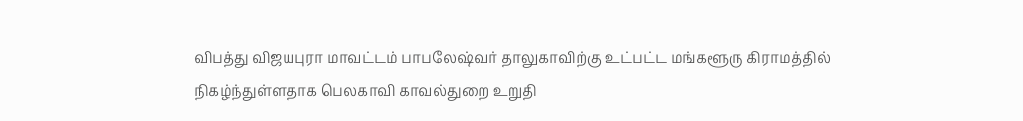விபத்து விஜயபுரா மாவட்டம் பாபலேஷ்வர் தாலுகாவிற்கு உட்பட்ட மங்களூரு கிராமத்தில் நிகழ்ந்துள்ளதாக பெலகாவி காவல்துறை உறுதி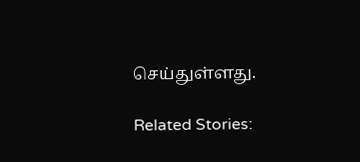செய்துள்ளது.

Related Stories: